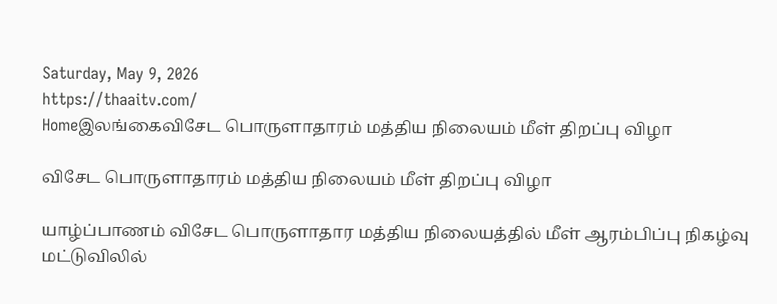Saturday, May 9, 2026
https://thaaitv.com/
Homeஇலங்கைவிசேட பொருளாதாரம் மத்திய நிலையம் மீள் திறப்பு விழா

விசேட பொருளாதாரம் மத்திய நிலையம் மீள் திறப்பு விழா

யாழ்ப்பாணம் விசேட பொருளாதார மத்திய நிலையத்தில் மீள் ஆரம்பிப்பு நிகழ்வு
மட்டுவிலில்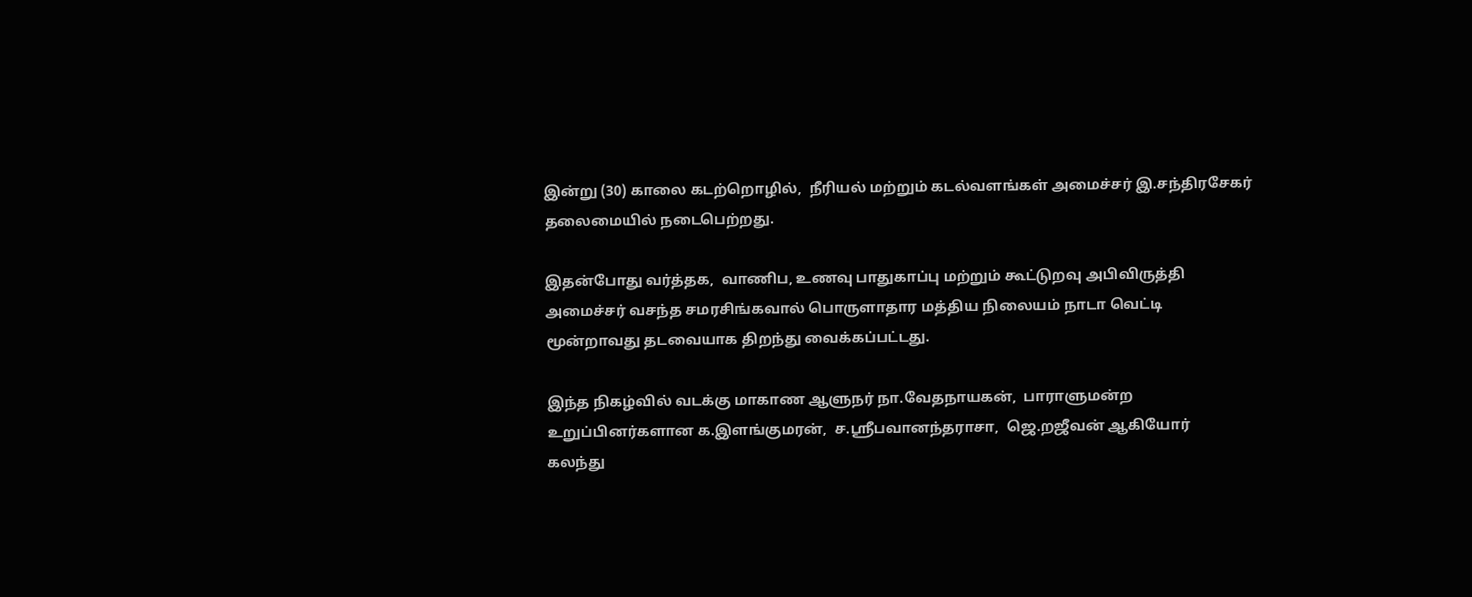இன்று (30) காலை கடற்றொழில்,  நீரியல் மற்றும் கடல்வளங்கள் அமைச்சர் இ.சந்திரசேகர் தலைமையில் நடைபெற்றது.

இதன்போது வர்த்தக,  வாணிப, உணவு பாதுகாப்பு மற்றும் கூட்டுறவு அபிவிருத்தி
அமைச்சர் வசந்த சமரசிங்கவால் பொருளாதார மத்திய நிலையம் நாடா வெட்டி
மூன்றாவது தடவையாக திறந்து வைக்கப்பட்டது.

இந்த நிகழ்வில் வடக்கு மாகாண ஆளுநர் நா.வேதநாயகன்,  பாராளுமன்ற
உறுப்பினர்களான க.இளங்குமரன்,  ச.ஸ்ரீபவானந்தராசா,  ஜெ.றஜீவன் ஆகியோர்
கலந்து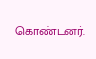கொண்டனர்.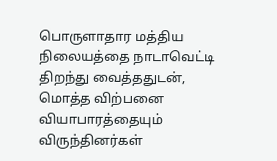பொருளாதார மத்திய நிலையத்தை நாடாவெட்டி திறந்து வைத்ததுடன்,
மொத்த விற்பனை வியாபாரத்தையும் விருந்தினர்கள்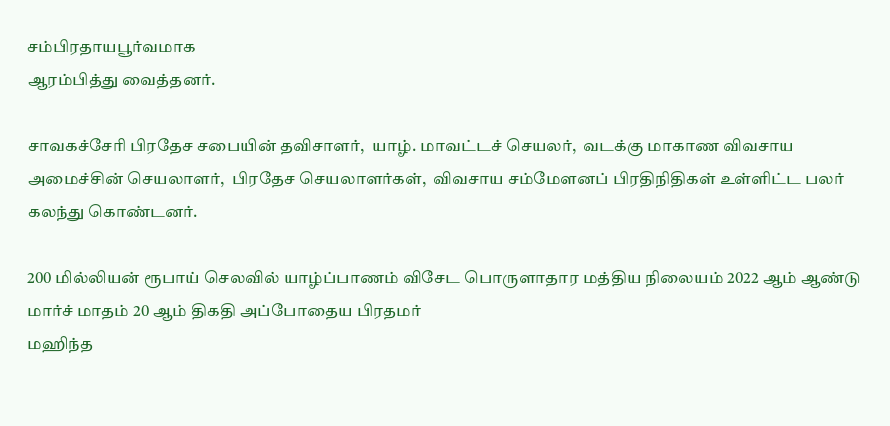சம்பிரதாயபூர்வமாக
ஆரம்பித்து வைத்தனர்.

சாவகச்சேரி பிரதேச சபையின் தவிசாளர்,  யாழ். மாவட்டச் செயலர்,  வடக்கு மாகாண விவசாய அமைச்சின் செயலாளர்,  பிரதேச செயலாளர்கள்,  விவசாய சம்மேளனப் பிரதிநிதிகள் உள்ளிட்ட பலர் கலந்து கொண்டனர்.

200 மில்லியன் ரூபாய் செலவில் யாழ்ப்பாணம் விசேட பொருளாதார மத்திய நிலையம் 2022 ஆம் ஆண்டு மார்ச் மாதம் 20 ஆம் திகதி அப்போதைய பிரதமர்
மஹிந்த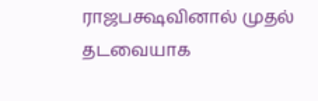ராஜபக்ஷவினால் முதல் தடவையாக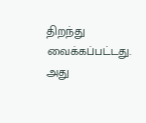திறந்து வைக்கப்பட்டது.
அது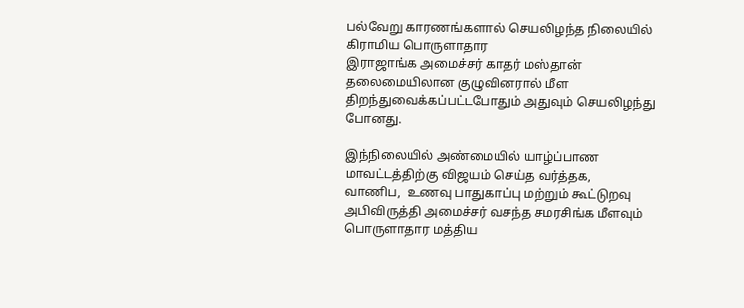பல்வேறு காரணங்களால் செயலிழந்த நிலையில் கிராமிய பொருளாதார
இராஜாங்க அமைச்சர் காதர் மஸ்தான் தலைமையிலான குழுவினரால் மீள
திறந்துவைக்கப்பட்டபோதும் அதுவும் செயலிழந்து போனது.

இந்நிலையில் அண்மையில் யாழ்ப்பாண மாவட்டத்திற்கு விஜயம் செய்த வர்த்தக,
வாணிப,  உணவு பாதுகாப்பு மற்றும் கூட்டுறவு அபிவிருத்தி அமைச்சர் வசந்த சமரசிங்க மீளவும் பொருளாதார மத்திய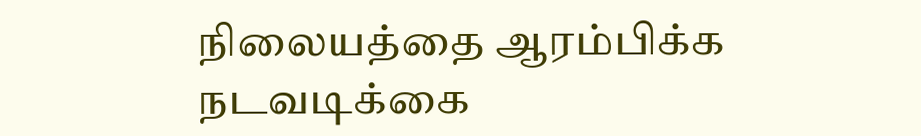நிலையத்தை ஆரம்பிக்க நடவடிக்கை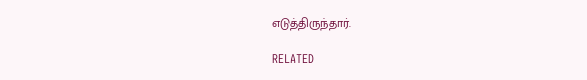எடுத்திருந்தார்.

RELATED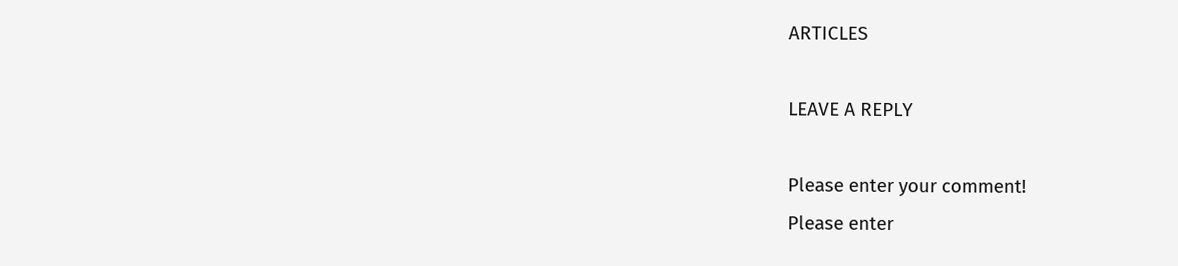ARTICLES

LEAVE A REPLY

Please enter your comment!
Please enter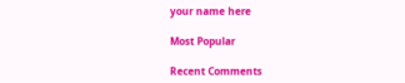your name here

Most Popular

Recent Comments